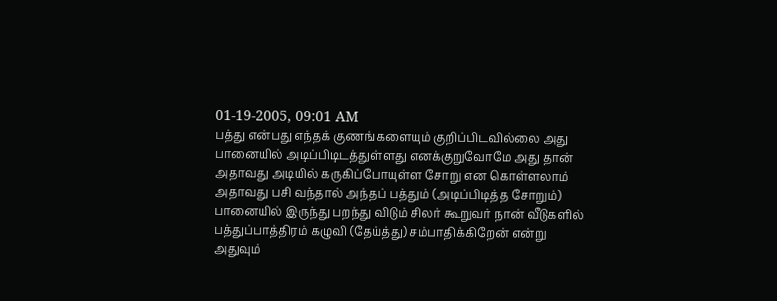01-19-2005, 09:01 AM
பத்து என்பது எந்தக் குணங்களையும் குறிப்பிடவில்லை அது பானையில் அடிப்பிடிடத்துள்ளது எனக்குறுவோமே அது தான் அதாவது அடியில் கருகிப்போயுள்ள சோறு என கொள்ளலாம் அதாவது பசி வந்தால் அந்தப் பத்தும் (அடிப்பிடித்த சோறும்) பானையில் இருந்து பறந்து விடும் சிலர் கூறுவர் நான் வீடுகளில் பத்துப்பாத்திரம் கழுவி (தேய்த்து) சம்பாதிக்கிறேன் என்று அதுவும்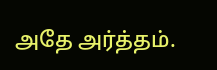அதே அர்த்தம்.